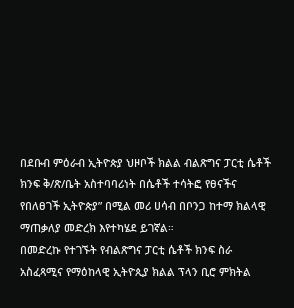በደቡብ ምዕራብ ኢትዮጵያ ህዞቦች ክልል ብልጽግና ፓርቲ ሴቶች ክንፍ ቅ/ጽ/ቤት አስተባባሪነት በሴቶች ተሳትፎ የፀናችና የበለፀገች ኢትዮጵያ” በሚል መሪ ሀሳብ በቦንጋ ከተማ ክልላዊ ማጠቃለያ መድረክ እየተካሄደ ይገኛል።
በመድረኩ የተገኙት የብልጽግና ፓርቲ ሴቶች ክንፍ ስራ አስፈጻሚና የማዕከላዊ ኢትዮጲያ ክልል ፕላን ቢሮ ምክትል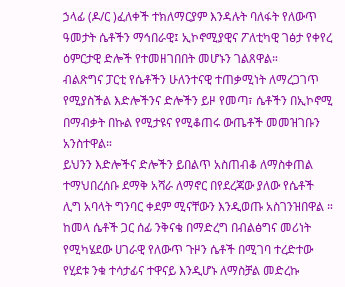ኃላፊ (ዶ/ር )ፈለቀች ተክለማርያም እንዳሉት ባለፋት የለውጥ ዓመታት ሴቶችን ማኅበራዊ፤ ኢኮኖሚያዊና ፖለቲካዊ ገፅታ የቀየረ ዕምርታዊ ድሎች የተመዘገበበት መሆኑን ገልጸዋል።
ብልጽግና ፓርቲ የሴቶችን ሁለንተናዊ ተጠቃሚነት ለማረጋገጥ የሚያስችል እድሎችንና ድሎችን ይዞ የመጣ፣ ሴቶችን በኢኮኖሚ በማብቃት በኩል የሚታዩና የሚቆጠሩ ውጤቶች መመዝገቡን አንስተዋል።
ይህንን እድሎችና ድሎችን ይበልጥ አስጠብቆ ለማስቀጠል ተማህበረሰቡ ደማቅ አሻራ ለማኖር በየደረጃው ያለው የሴቶች ሊግ አባላት ግንባር ቀደም ሚናቸውን እንዲወጡ አስገንዝበዋል ።
ከመላ ሴቶች ጋር ሰፊ ንቅናቄ በማድረግ በብልፅግና መሪነት የሚካሄደው ሀገራዊ የለውጥ ጉዞን ሴቶች በሚገባ ተረድተው የሂደቱ ንቁ ተሳታፊና ተዋናይ እንዲሆኑ ለማስቻል መድረኩ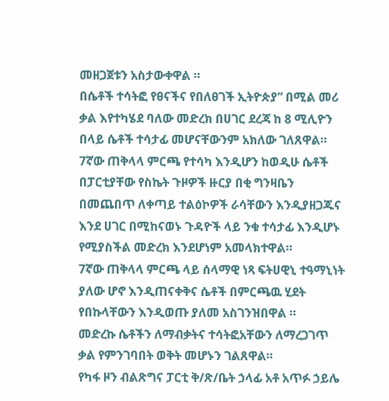መዘጋጀቱን አስታውቀዋል ።
በሴቶች ተሳትፎ የፀናችና የበለፀገች ኢትዮጵያ” በሚል መሪ ቃል እየተካሄደ ባለው መድረክ በሀገር ደረጃ ከ 8 ሚሊዮን በላይ ሴቶች ተሳታፊ መሆናቸውንም አክለው ገለጸዋል።
7ኛው ጠቅላላ ምርጫ የተሳካ እንዲሆን ከወዲሁ ሴቶች በፓርቲያቸው የስኬት ጉዞዎች ዙርያ በቂ ግንዛቤን በመጨበጥ ለቀጣይ ተልዕኮዎች ራሳቸውን እንዲያዘጋጁና እንደ ሀገር በሚከናወኑ ጉዳዮች ላይ ንቁ ተሳታፊ እንዲሆኑ የሚያስችል መድረክ እንደሆነም አመላክተዋል።
7ኛው ጠቅላላ ምርጫ ላይ ሰላማዊ ነጻ ፍትሀዊኒ ተዓማኒነት ያለው ሆኖ እንዲጠናቀቅና ሴቶች በምርጫዉ ሂደት የበኩላቸውን እንዲወጡ ያለመ አስገንዝበዋል ።
መድረኩ ሴቶችን ለማብቃትና ተሳትፎአቸውን ለማረጋገጥ ቃል የምንገባበት ወቅት መሆኑን ገልጸዋል።
የካፋ ዞን ብልጽግና ፓርቲ ቅ/ጽ/ቤት ኃላፊ አቶ አጥፉ ኃይሌ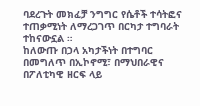ባደረጉት መክፈቻ ንግግር የሴቶች ተሳትፎና ተጠቃሚነት ለማረጋገጥ በርካታ ተግባራት ተከናውኗል ።
ከለውጡ በኃላ አካታችነት በተግባር በመግለጥ በኢኮኖሚ፣ በማህበራዊና በፖለቲካዊ ዘርፍ ላይ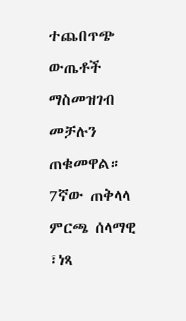ተጨበጥጭ ውጤቶች ማስመዝገብ መቻሉን ጠቁመዋል።
7ኛው ጠቅላላ ምርጫ ሰላማዊ ፣ነጻ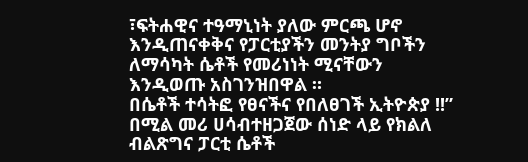፣ፍትሐዊና ተዓማኒነት ያለው ምርጫ ሆኖ እንዲጠናቀቅና የፓርቲያችን መንትያ ግቦችን ለማሳካት ሴቶች የመሪነነት ሚናቸውን እንዲወጡ አስገንዝበዋል ።
በሴቶች ተሳትፎ የፀናችና የበለፀገች ኢትዮጵያ !!” በሚል መሪ ሀሳብተዘጋጀው ሰነድ ላይ የክልለ ብልጽግና ፓርቲ ሴቶች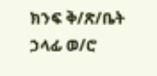ክንፍ ቅ/ጽ/ቤት ኃላፊ ወ/ሮ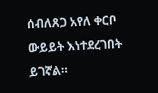ሰብለጸጋ አየለ ቀርቦ ውይይት እነተደረገበት ይገኛል።